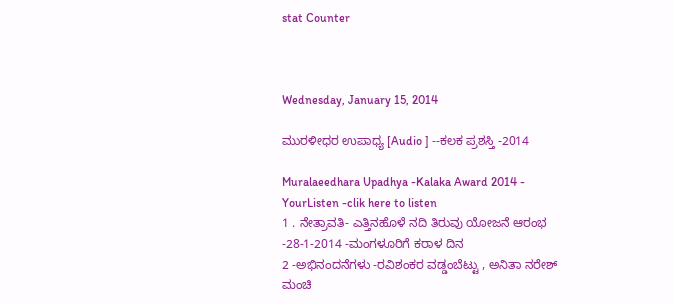stat Counter



Wednesday, January 15, 2014

ಮುರಳೀಧರ ಉಪಾಧ್ಯ [Audio ] --ಕಲಕ ಪ್ರಶಸ್ತಿ -2014

Muralaeedhara Upadhya -Kalaka Award 2014 - YourListen -clik here to listen
1 . ನೇತ್ರಾವತಿ- ಎತ್ತಿನಹೊಳೆ ನದಿ ತಿರುವು ಯೋಜನೆ ಆರಂಭ -28-1-2014 -ಮಂಗಳೂರಿಗೆ ಕರಾಳ ದಿನ
2 -ಅಭಿನಂದನೆಗಳು -ರವಿಶಂಕರ ವಡ್ಡಂಬೆಟ್ಟು , ಅನಿತಾ ನರೇಶ್ ಮಂಚಿ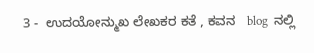3 -  ಉದಯೋನ್ಮುಖ ಲೇಖಕರ ಕತೆ , ಕವನ   blog  ನಲ್ಲಿ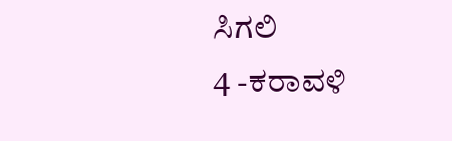ಸಿಗಲಿ
4 -ಕರಾವಳಿ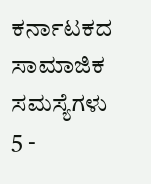ಕರ್ನಾಟಕದ  ಸಾಮಾಜಿಕ ಸಮಸ್ಯೆಗಳು
5 -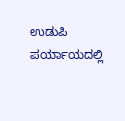ಉಡುಪಿ ಪರ್ಯಾಯದಲ್ಲಿ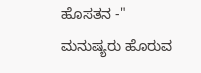ಹೊಸತನ -" ಮನುಷ್ಯರು ಹೊರುವ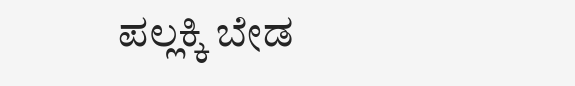ಪಲ್ಲಕ್ಕಿ ಬೇಡ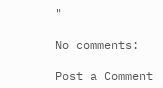"

No comments:

Post a Comment